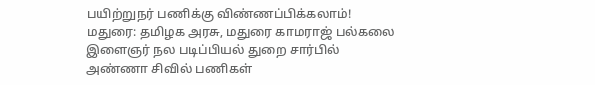பயிற்றுநர் பணிக்கு விண்ணப்பிக்கலாம்!
மதுரை: தமிழக அரசு, மதுரை காமராஜ் பல்கலை இளைஞர் நல படிப்பியல் துறை சார்பில் அண்ணா சிவில் பணிகள்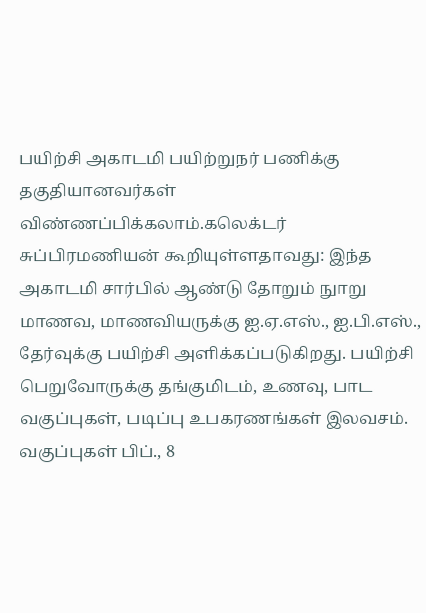பயிற்சி அகாடமி பயிற்றுநர் பணிக்கு தகுதியானவர்கள் விண்ணப்பிக்கலாம்.கலெக்டர் சுப்பிரமணியன் கூறியுள்ளதாவது: இந்த அகாடமி சார்பில் ஆண்டு தோறும் நுாறு மாணவ, மாணவியருக்கு ஐ.ஏ.எஸ்., ஐ.பி.எஸ்., தேர்வுக்கு பயிற்சி அளிக்கப்படுகிறது. பயிற்சி பெறுவோருக்கு தங்குமிடம், உணவு, பாட வகுப்புகள், படிப்பு உபகரணங்கள் இலவசம். வகுப்புகள் பிப்., 8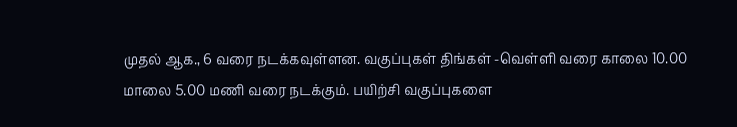முதல் ஆக., 6 வரை நடக்கவுள்ளன. வகுப்புகள் திங்கள் -வெள்ளி வரை காலை 10.00 மாலை 5.00 மணி வரை நடக்கும். பயிற்சி வகுப்புகளை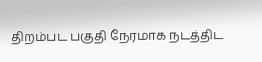திறம்பட பகுதி நேரமாக நடத்திட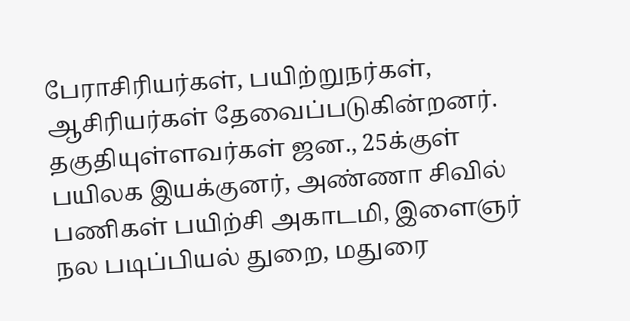பேராசிரியர்கள், பயிற்றுநர்கள், ஆசிரியர்கள் தேவைப்படுகின்றனர். தகுதியுள்ளவர்கள் ஜன., 25க்குள் பயிலக இயக்குனர், அண்ணா சிவில் பணிகள் பயிற்சி அகாடமி, இளைஞர் நல படிப்பியல் துறை, மதுரை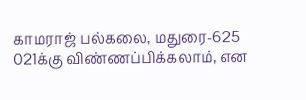காமராஜ் பல்கலை, மதுரை-625 021க்கு விண்ணப்பிக்கலாம், என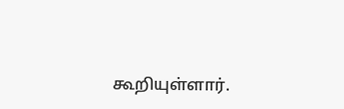கூறியுள்ளார்.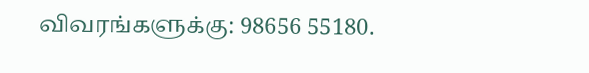விவரங்களுக்கு: 98656 55180.